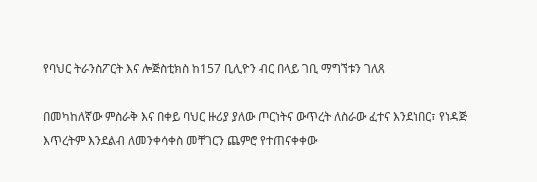የባህር ትራንስፖርት እና ሎጅስቲክስ ከ157 ቢሊዮን ብር በላይ ገቢ ማግኘቱን ገለጸ

በመካከለኛው ምስራቅ እና በቀይ ባህር ዙሪያ ያለው ጦርነትና ውጥረት ለስራው ፈተና እንደነበር፣ የነዳጅ እጥረትም እንደልብ ለመንቀሳቀስ መቸገርን ጨምሮ የተጠናቀቀው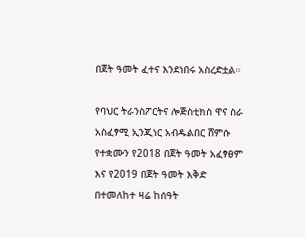በጀት ዓመት ፈተና እንደነበሩ አስረድቷል።

የባህር ትራንስፖርትና ሎጅስቲክስ ዋና ስራ አስፈፃሚ ኢንጂነር አብዱልበር ሸምሱ የተቋሙን የ2018 በጀት ዓመት አፈፃፀም እና የ2019 በጀት ዓመት እቅድ በተመለከተ ዛሬ ከሰዓት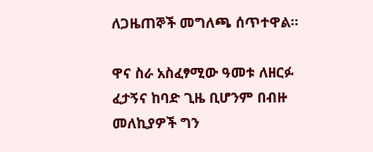ለጋዜጠኞች መግለጫ ሰጥተዋል።

ዋና ስራ አስፈፃሚው ዓመቱ ለዘርፉ ፈታኝና ከባድ ጊዜ ቢሆንም በብዙ መለኪያዎች ግን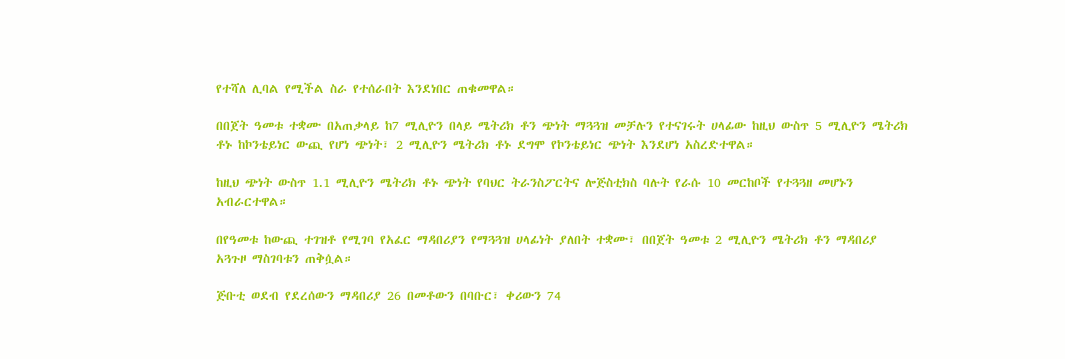የተሻለ ሊባል የሚችል ስራ የተሰራበት እንደነበር ጠቁመዋል።

በበጀት ዓመቱ ተቋሙ በአጠቃላይ ከ7 ሚሊዮን በላይ ሜትሪክ ቶን ጭነት ማጓጓዝ መቻሉን የተናገሩት ሀላፊው ከዚህ ውስጥ 5 ሚሊዮን ሜትሪክ ቶኑ ከኮንቴይነር ውጪ የሆነ ጭነት፣ 2 ሚሊዮን ሜትሪክ ቶኑ ደግሞ የኮንቴይነር ጭነት እንደሆነ አስረድተዋል።

ከዚህ ጭነት ውስጥ 1.1 ሚሊዮን ሜትሪክ ቶኑ ጭነት የባህር ትራንስፖርትና ሎጅስቲክስ ባሉት የራሱ 10 መርከቦች የተጓጓዘ መሆኑን አብራርተዋል።

በየዓመቱ ከውጪ ተገዝቶ የሚገባ የአፈር ማዳበሪያን የማጓጓዝ ሀላፊነት ያለበት ተቋሙ፣ በበጀት ዓመቱ 2 ሚሊዮን ሜትሪክ ቶን ማዳበሪያ አጓጉዞ ማስገባቱን ጠቅሷል።

ጅቡቲ ወደብ የደረሰውን ማዳበሪያ 26 በመቶውን በባቡር፣ ቀሪውን 74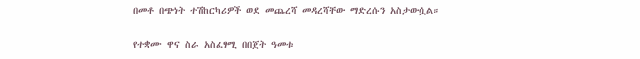በመቶ በጭነት ተሽከርካሪዎች ወደ መጨረሻ መዳረሻቸው ማድረሱን አስታውሷል።

የተቋሙ ዋና ስራ አስፈፃሚ በበጀት ዓመቱ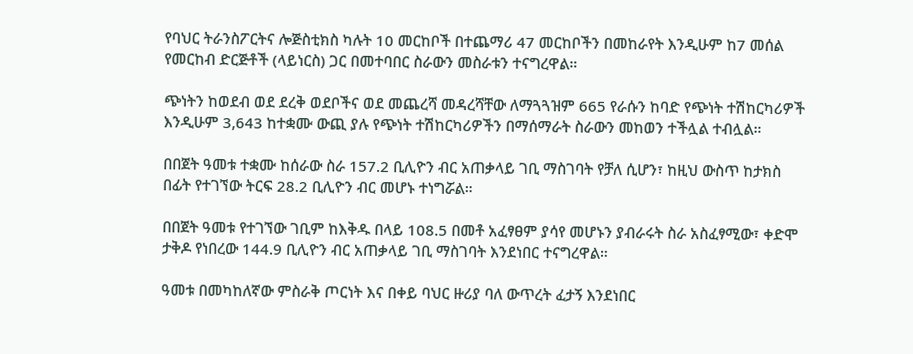የባህር ትራንስፖርትና ሎጅስቲክስ ካሉት 10 መርከቦች በተጨማሪ 47 መርከቦችን በመከራየት እንዲሁም ከ7 መሰል የመርከብ ድርጅቶች (ላይነርስ) ጋር በመተባበር ስራውን መስራቱን ተናግረዋል።

ጭነትን ከወደብ ወደ ደረቅ ወደቦችና ወደ መጨረሻ መዳረሻቸው ለማጓጓዝም 665 የራሱን ከባድ የጭነት ተሽከርካሪዎች እንዲሁም 3,643 ከተቋሙ ውጪ ያሉ የጭነት ተሽከርካሪዎችን በማሰማራት ስራውን መከወን ተችሏል ተብሏል።

በበጀት ዓመቱ ተቋሙ ከሰራው ስራ 157.2 ቢሊዮን ብር አጠቃላይ ገቢ ማስገባት የቻለ ሲሆን፣ ከዚህ ውስጥ ከታክስ በፊት የተገኘው ትርፍ 28.2 ቢሊዮን ብር መሆኑ ተነግሯል።

በበጀት ዓመቱ የተገኘው ገቢም ከእቅዱ በላይ 108.5 በመቶ አፈፃፀም ያሳየ መሆኑን ያብራሩት ስራ አስፈፃሚው፣ ቀድሞ ታቅዶ የነበረው 144.9 ቢሊዮን ብር አጠቃላይ ገቢ ማስገባት እንደነበር ተናግረዋል።

ዓመቱ በመካከለኛው ምስራቅ ጦርነት እና በቀይ ባህር ዙሪያ ባለ ውጥረት ፈታኝ እንደነበር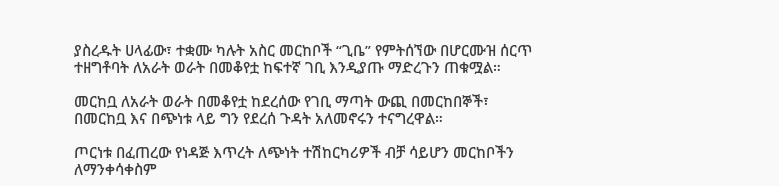ያስረዱት ሀላፊው፣ ተቋሙ ካሉት አስር መርከቦች “ጊቤ” የምትሰኘው በሆርሙዝ ሰርጥ ተዘግቶባት ለአራት ወራት በመቆየቷ ከፍተኛ ገቢ እንዲያጡ ማድረጉን ጠቁሟል።

መርከቧ ለአራት ወራት በመቆየቷ ከደረሰው የገቢ ማጣት ውጪ በመርከበኞች፣ በመርከቧ እና በጭነቱ ላይ ግን የደረሰ ጉዳት አለመኖሩን ተናግረዋል።

ጦርነቱ በፈጠረው የነዳጅ እጥረት ለጭነት ተሽከርካሪዎች ብቻ ሳይሆን መርከቦችን ለማንቀሳቀስም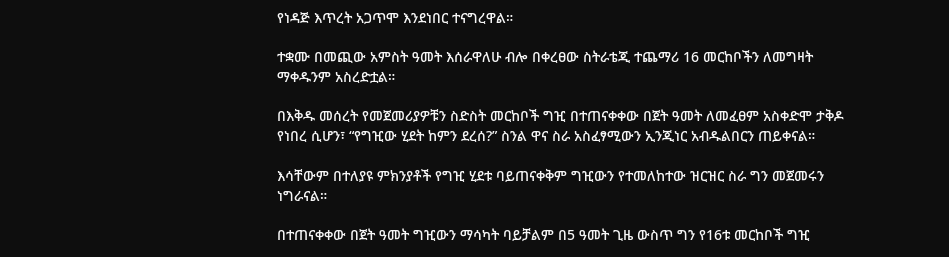የነዳጅ እጥረት አጋጥሞ እንደነበር ተናግረዋል።

ተቋሙ በመጪው አምስት ዓመት እሰራዋለሁ ብሎ በቀረፀው ስትራቴጂ ተጨማሪ 16 መርከቦችን ለመግዛት ማቀዱንም አስረድቷል።

በእቅዱ መሰረት የመጀመሪያዎቹን ስድስት መርከቦች ግዢ በተጠናቀቀው በጀት ዓመት ለመፈፀም አስቀድሞ ታቅዶ የነበረ ሲሆን፣ “የግዢው ሂደት ከምን ደረሰ?” ስንል ዋና ስራ አስፈፃሚውን ኢንጂነር አብዱልበርን ጠይቀናል።

እሳቸውም በተለያዩ ምክንያቶች የግዢ ሂደቱ ባይጠናቀቅም ግዢውን የተመለከተው ዝርዝር ስራ ግን መጀመሩን ነግራናል።

በተጠናቀቀው በጀት ዓመት ግዢውን ማሳካት ባይቻልም በ5 ዓመት ጊዜ ውስጥ ግን የ16ቱ መርከቦች ግዢ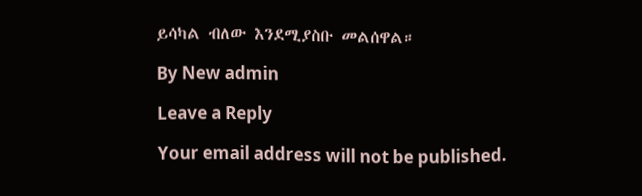ይሳካል ብለው እንደሚያስቡ መልሰዋል።

By New admin

Leave a Reply

Your email address will not be published.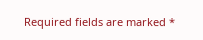Required fields are marked *